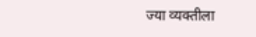ज्या व्यक्तीला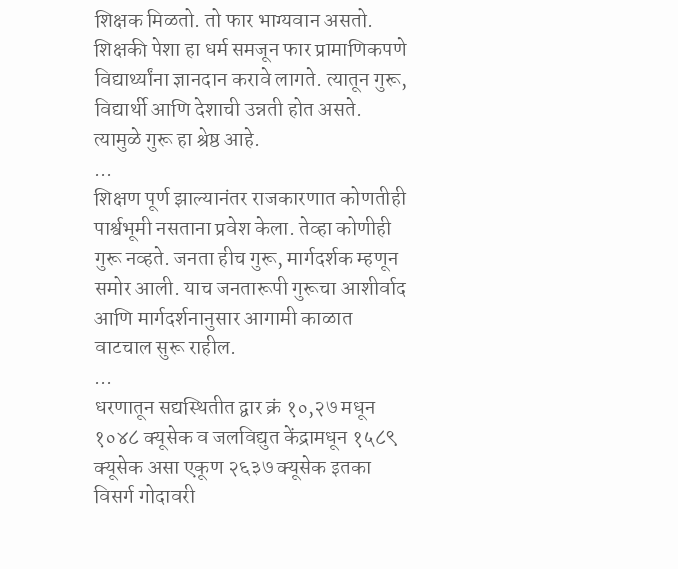शिक्षक मिळतो. तो फार भाग्यवान असतो. शिक्षकी पेशा हा धर्म समजून फार प्रामाणिकपणे विद्यार्थ्यांना ज्ञानदान करावे लागते. त्यातून गुरू, विद्यार्थी आणि देशाची उन्नती होत असते. त्यामुळे गुरू हा श्रेष्ठ आहे.
...
शिक्षण पूर्ण झाल्यानंतर राजकारणात कोणतीही पार्श्वभूमी नसताना प्रवेश केला. तेव्हा कोणीही गुरू नव्हते. जनता हीच गुरू, मार्गदर्शक म्हणून समोर आली. याच जनतारूपी गुरूचा आशीर्वाद आणि मार्गदर्शनानुसार आगामी काळात वाटचाल सुरू राहील.
...
धरणातून सद्यस्थितीत द्वार क्रं १०,२७ मधून १०४८ क्यूसेक व जलविद्युत केंद्रामधून १५८९ क्यूसेक असा एकूण २६३७ क्यूसेक इतका विसर्ग गोदावरी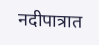नदीपात्रात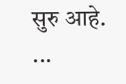सुरु आहे.
...